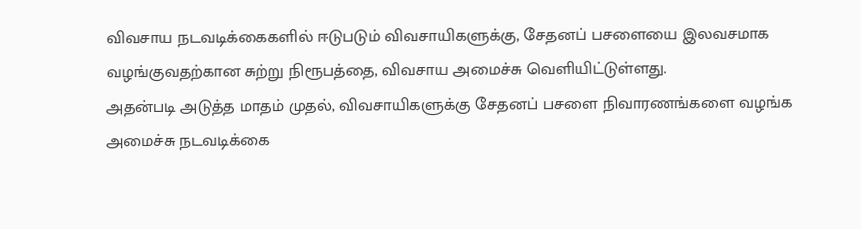விவசாய நடவடிக்கைகளில் ஈடுபடும் விவசாயிகளுக்கு, சேதனப் பசளையை இலவசமாக வழங்குவதற்கான சுற்று நிரூபத்தை, விவசாய அமைச்சு வெளியிட்டுள்ளது.
அதன்படி அடுத்த மாதம் முதல், விவசாயிகளுக்கு சேதனப் பசளை நிவாரணங்களை வழங்க அமைச்சு நடவடிக்கை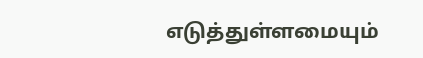எடுத்துள்ளமையும்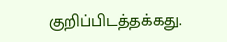குறிப்பிடத்தக்கது.